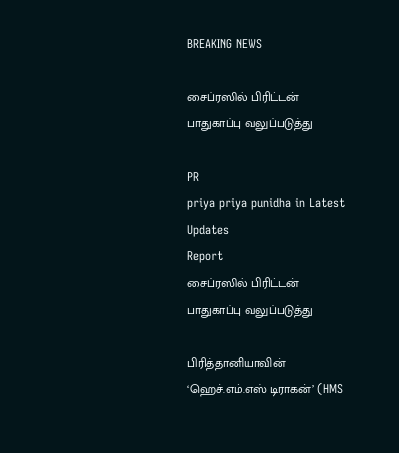BREAKING NEWS

சைப்ரஸில் பிரிட்டன் பாதுகாப்பு வலுப்படுத்து

PR
priya priya punidha in Latest Updates
Report
சைப்ரஸில் பிரிட்டன் பாதுகாப்பு வலுப்படுத்து

பிரித்தானியாவின் ‘ஹெச்.எம்.எஸ் டிராகன்’ (HMS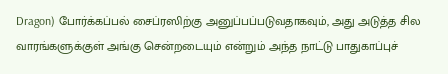Dragon) போர்க்கப்பல் சைப்ரஸிற்கு அனுப்பப்படுவதாகவும், அது அடுத்த சில வாரங்களுக்குள் அங்கு சென்றடையும் என்றும் அந்த நாட்டு பாதுகாப்புச்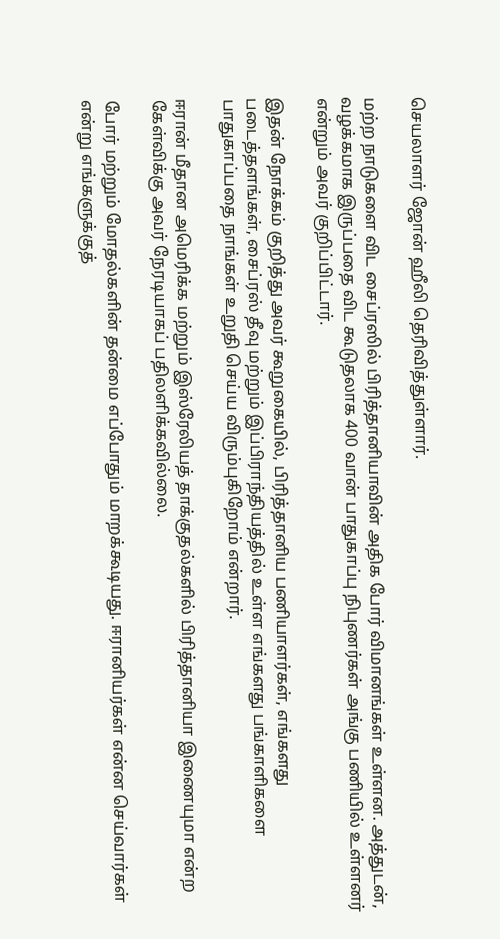செயலாளர் ஜோன் ஹீலி தெரிவித்துள்ளார்.

மற்ற நாடுகளை விட சைப்ரஸில் பிரித்தானியாவின் அதிக போர் விமானங்கள் உள்ளன. அத்துடன், வழக்கமாக இருப்பதை விட கூடுதலாக 400 வான் பாதுகாப்பு நிபுணர்கள் அங்கு பணியில் உள்ளனர் என்றும் அவர் குறிப்பிட்டார்.

இதன் நோக்கம் குறித்து அவர் கூறுகையில், பிரித்தானிய பணியாளர்கள், எங்களது படைத்தளங்கள், சைப்ரஸ் தீவு மற்றும் இப்பிராந்தியத்தில் உள்ள எங்களது பங்காளிகளை பாதுகாப்பதை நாங்கள் உறுதி செய்ய விரும்புகிறோம் என்றார்.

ஈரான் மீதான அமெரிக்க மற்றும் இஸ்ரேலியத் தாக்குதல்களில் பிரித்தானியா இணையுமா என்ற கேள்விக்கு அவர் நேரடியாகப் பதிலளிக்கவில்லை.

போர் மற்றும் மோதல்களின் தன்மை எப்போதும் மாறக்கூடியது. ஈரானியர்கள் என்ன செய்வார்கள் என்று எங்களுக்குத்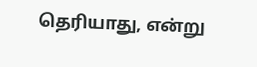தெரியாது, என்று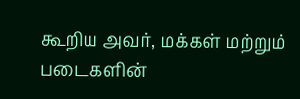கூறிய அவர், மக்கள் மற்றும் படைகளின்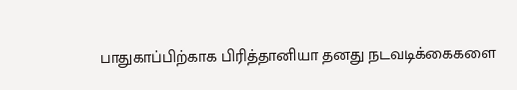பாதுகாப்பிற்காக பிரித்தானியா தனது நடவடிக்கைகளை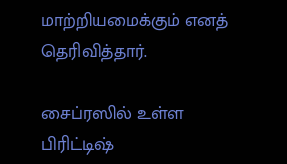மாற்றியமைக்கும் எனத் தெரிவித்தார்.

சைப்ரஸில் உள்ள பிரிட்டிஷ்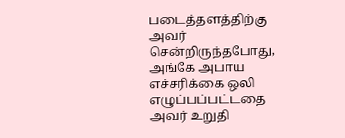படைத்தளத்திற்கு அவர் சென்றிருந்தபோது, அங்கே அபாய எச்சரிக்கை ஒலி எழுப்பப்பட்டதை அவர் உறுதி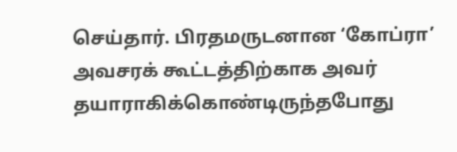செய்தார். பிரதமருடனான ‘கோப்ரா’ அவசரக் கூட்டத்திற்காக அவர் தயாராகிக்கொண்டிருந்தபோது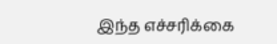இந்த எச்சரிக்கை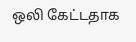ஒலி கேட்டதாக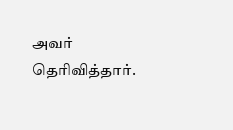அவர் தெரிவித்தார்.